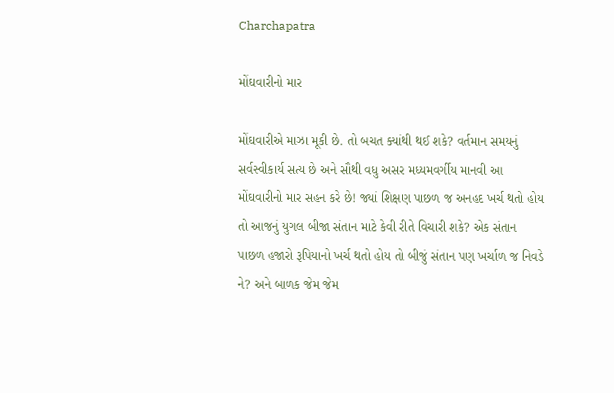Charchapatra

મોંઘવારીનો માર

મોંઘવારીએ માઝા મૂકી છે. તો બચત ક્યાંથી થઈ શકે? વર્તમાન સમયનું સર્વસ્વીકાર્ય સત્ય છે અને સૌથી વધુ અસર મધ્યમવર્ગીય માનવી આ મોંઘવારીનો માર સહન કરે છે! જ્યાં શિક્ષણ પાછળ જ અનહદ ખર્ચ થતો હોય તો આજનું યુગલ બીજા સંતાન માટે કેવી રીતે વિચારી શકે? એક સંતાન પાછળ હજારો રૂપિયાનો ખર્ચ થતો હોય તો બીજું સંતાન પણ ખર્ચાળ જ નિવડે ને? અને બાળક જેમ જેમ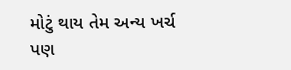મોટું થાય તેમ અન્ય ખર્ચ પણ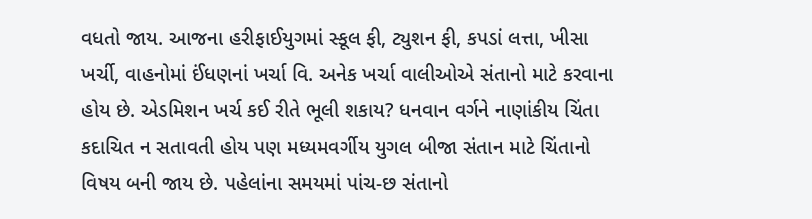વધતો જાય. આજના હરીફાઈયુગમાં સ્કૂલ ફી, ટ્યુશન ફી, કપડાં લત્તા, ખીસા ખર્ચી, વાહનોમાં ઈંધણનાં ખર્ચા વિ. અનેક ખર્ચા વાલીઓએ સંતાનો માટે કરવાના હોય છે. એડમિશન ખર્ચ કઈ રીતે ભૂલી શકાય? ધનવાન વર્ગને નાણાંકીય ચિંતા કદાચિત ન સતાવતી હોય પણ મધ્યમવર્ગીય યુગલ બીજા સંતાન માટે ચિંતાનો વિષય બની જાય છે. પહેલાંના સમયમાં પાંચ-છ સંતાનો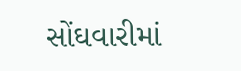સોંઘવારીમાં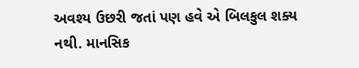અવશ્ય ઉછરી જતાં પણ હવે એ બિલકુલ શક્ય નથી. માનસિક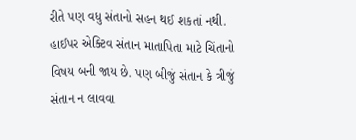રીતે પણ વધુ સંતાનો સહન થઈ શકતાં નથી. હાઈપર એક્ટિવ સંતાન માતાપિતા માટે ચિંતાનો વિષય બની જાય છે. પણ બીજું સંતાન કે ત્રીજું સંતાન ન લાવવા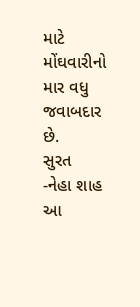માટે મોંઘવારીનો માર વધુ જવાબદાર છે.
સુરત     -નેહા શાહ આ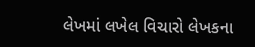લેખમાં લખેલ વિચારો લેખકના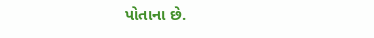પોતાના છે.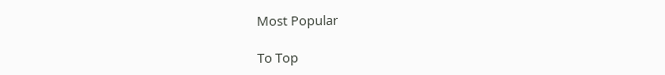Most Popular

To Top